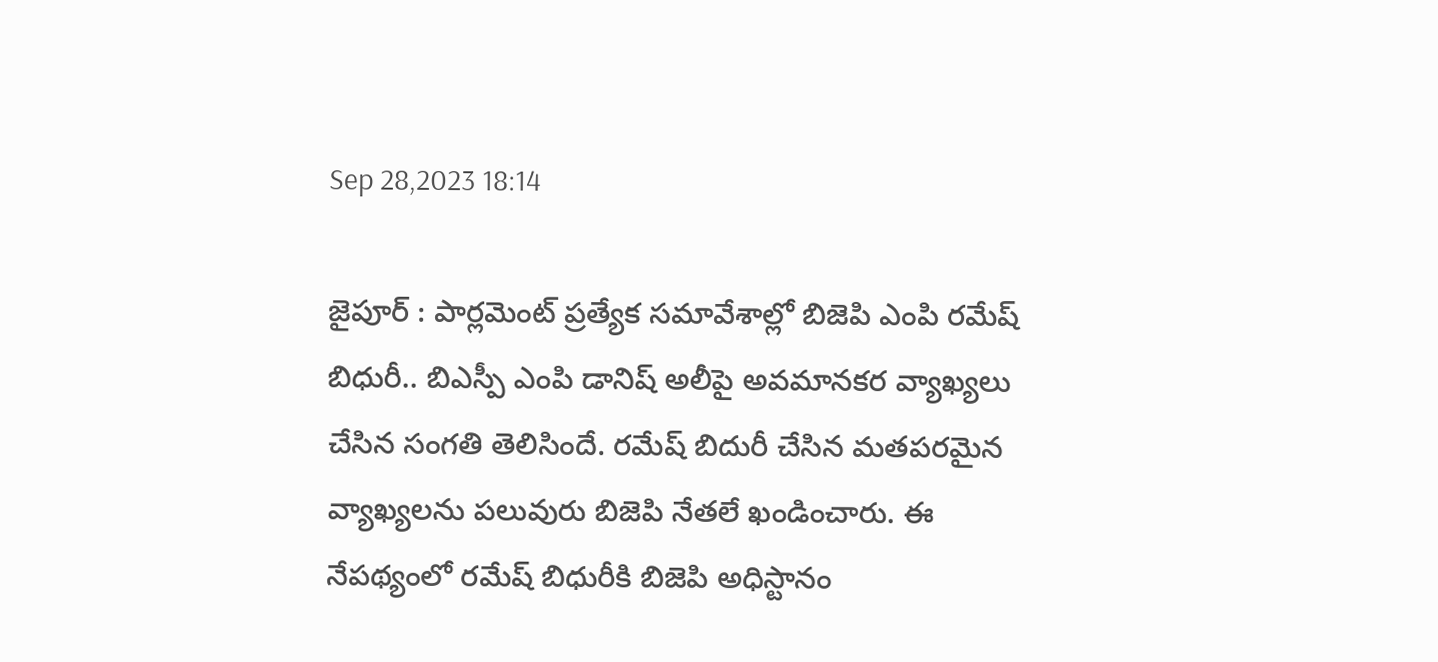Sep 28,2023 18:14

జైపూర్‌ : పార్లమెంట్‌ ప్రత్యేక సమావేశాల్లో బిజెపి ఎంపి రమేష్‌ బిధురీ.. బిఎస్పీ ఎంపి డానిష్‌ అలీపై అవమానకర వ్యాఖ్యలు చేసిన సంగతి తెలిసిందే. రమేష్‌ బిదురీ చేసిన మతపరమైన వ్యాఖ్యలను పలువురు బిజెపి నేతలే ఖండించారు. ఈ నేపథ్యంలో రమేష్‌ బిధురీకి బిజెపి అధిస్టానం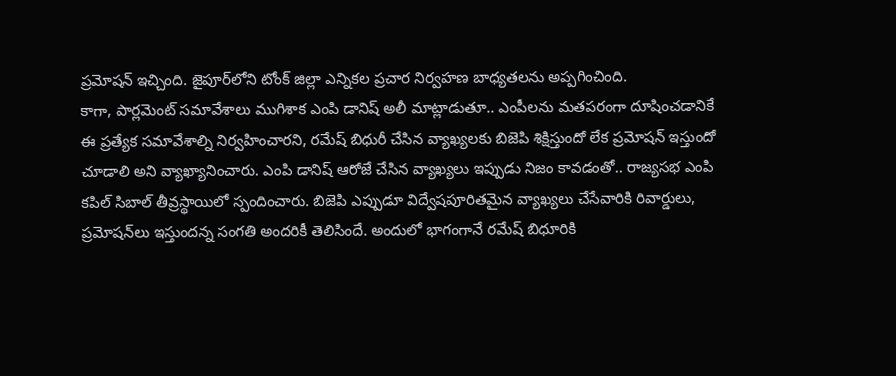ప్రమోషన్‌ ఇచ్చింది. జైపూర్‌లోని టోంక్‌ జిల్లా ఎన్నికల ప్రచార నిర్వహణ బాధ్యతలను అప్పగించింది.
కాగా, పార్లమెంట్‌ సమావేశాలు ముగిశాక ఎంపి డానిష్‌ అలీ మాట్లాడుతూ.. ఎంపీలను మతపరంగా దూషించడానికే ఈ ప్రత్యేక సమావేశాల్ని నిర్వహించారని, రమేష్‌ బిధురీ చేసిన వ్యాఖ్యలకు బిజెపి శిక్షిస్తుందో లేక ప్రమోషన్‌ ఇస్తుందో చూడాలి అని వ్యాఖ్యానించారు. ఎంపి డానిష్‌ ఆరోజే చేసిన వ్యాఖ్యలు ఇప్పుడు నిజం కావడంతో.. రాజ్యసభ ఎంపి కపిల్‌ సిబాల్‌ తీవ్రస్థాయిలో స్పందించారు. బిజెపి ఎప్పుడూ విద్వేషపూరితమైన వ్యాఖ్యలు చేసేవారికి రివార్డులు, ప్రమోషన్‌లు ఇస్తుందన్న సంగతి అందరికీ తెలిసిందే. అందులో భాగంగానే రమేష్‌ బిధూరికి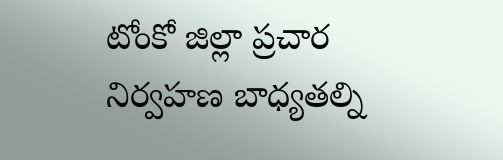టోంకో జిల్లా ప్రచార నిర్వహణ బాధ్యతల్ని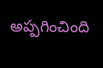అప్పగించింది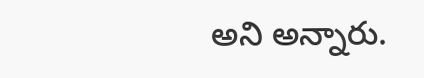అని అన్నారు.